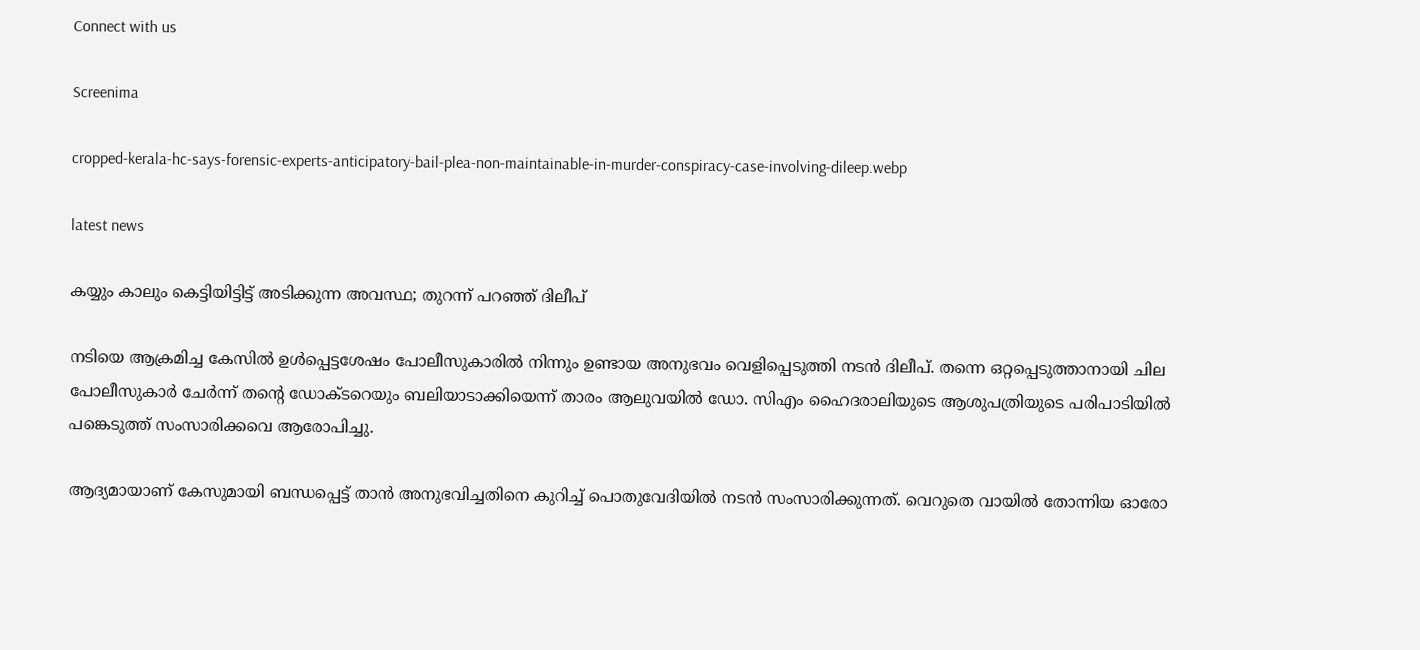Connect with us

Screenima

cropped-kerala-hc-says-forensic-experts-anticipatory-bail-plea-non-maintainable-in-murder-conspiracy-case-involving-dileep.webp

latest news

കയ്യും കാലും കെട്ടിയിട്ടിട്ട് അടിക്കുന്ന അവസ്ഥ; തുറന്ന് പറഞ്ഞ് ദിലീപ്

നടിയെ ആക്രമിച്ച കേസില്‍ ഉള്‍പ്പെട്ടശേഷം പോലീസുകാരില്‍ നിന്നും ഉണ്ടായ അനുഭവം വെളിപ്പെടുത്തി നടന്‍ ദിലീപ്. തന്നെ ഒറ്റപ്പെടുത്താനായി ചില പോലീസുകാര്‍ ചേര്‍ന്ന് തന്റെ ഡോക്ടറെയും ബലിയാടാക്കിയെന്ന് താരം ആലുവയില്‍ ഡോ. സിഎം ഹൈദരാലിയുടെ ആശുപത്രിയുടെ പരിപാടിയില്‍ പങ്കെടുത്ത് സംസാരിക്കവെ ആരോപിച്ചു.

ആദ്യമായാണ് കേസുമായി ബന്ധപ്പെട്ട് താന്‍ അനുഭവിച്ചതിനെ കുറിച്ച് പൊതുവേദിയില്‍ നടന്‍ സംസാരിക്കുന്നത്. വെറുതെ വായില്‍ തോന്നിയ ഓരോ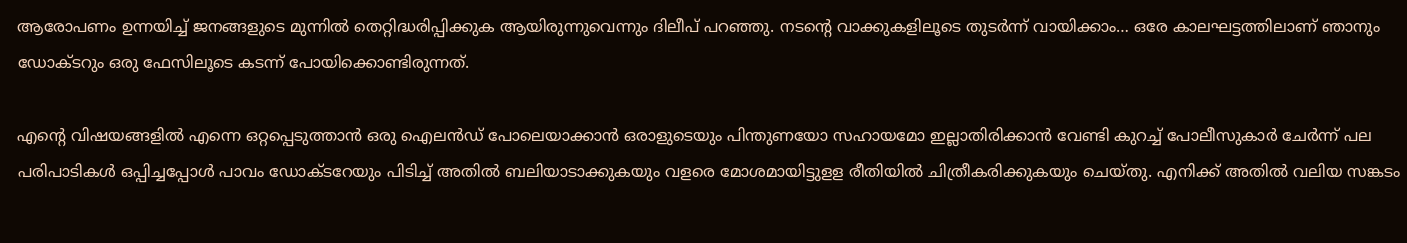ആരോപണം ഉന്നയിച്ച് ജനങ്ങളുടെ മുന്നില്‍ തെറ്റിദ്ധരിപ്പിക്കുക ആയിരുന്നുവെന്നും ദിലീപ് പറഞ്ഞു. നടന്റെ വാക്കുകളിലൂടെ തുടര്‍ന്ന് വായിക്കാം… ഒരേ കാലഘട്ടത്തിലാണ് ഞാനും ഡോക്ടറും ഒരു ഫേസിലൂടെ കടന്ന് പോയിക്കൊണ്ടിരുന്നത്.

എന്റെ വിഷയങ്ങളില്‍ എന്നെ ഒറ്റപ്പെടുത്താന്‍ ഒരു ഐലന്‍ഡ് പോലെയാക്കാന്‍ ഒരാളുടെയും പിന്തുണയോ സഹായമോ ഇല്ലാതിരിക്കാന്‍ വേണ്ടി കുറച്ച് പോലീസുകാര്‍ ചേര്‍ന്ന് പല പരിപാടികള്‍ ഒപ്പിച്ചപ്പോള്‍ പാവം ഡോക്ടറേയും പിടിച്ച് അതില്‍ ബലിയാടാക്കുകയും വളരെ മോശമായിട്ടുളള രീതിയില്‍ ചിത്രീകരിക്കുകയും ചെയ്തു. എനിക്ക് അതില്‍ വലിയ സങ്കടം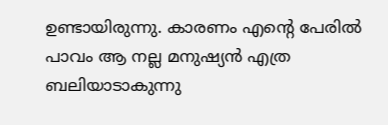ഉണ്ടായിരുന്നു. കാരണം എന്റെ പേരില്‍ പാവം ആ നല്ല മനുഷ്യന്‍ എത്ര ബലിയാടാകുന്നു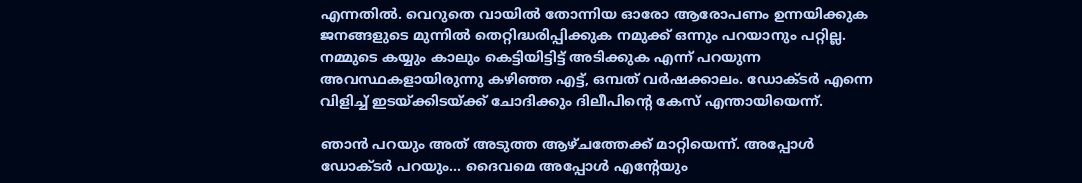എന്നതില്‍. വെറുതെ വായില്‍ തോന്നിയ ഓരോ ആരോപണം ഉന്നയിക്കുക ജനങ്ങളുടെ മുന്നില്‍ തെറ്റിദ്ധരിപ്പിക്കുക നമുക്ക് ഒന്നും പറയാനും പറ്റില്ല. നമ്മുടെ കയ്യും കാലും കെട്ടിയിട്ടിട്ട് അടിക്കുക എന്ന് പറയുന്ന അവസ്ഥകളായിരുന്നു കഴിഞ്ഞ എട്ട്, ഒമ്പത് വര്‍ഷക്കാലം. ഡോക്ടര്‍ എന്നെ വിളിച്ച് ഇടയ്ക്കിടയ്ക്ക് ചോദിക്കും ദിലീപിന്റെ കേസ് എന്തായിയെന്ന്.

ഞാന്‍ പറയും അത് അടുത്ത ആഴ്ചത്തേക്ക് മാറ്റിയെന്ന്. അപ്പോള്‍ ഡോക്ടര്‍ പറയും… ദൈവമെ അപ്പോള്‍ എന്റേയും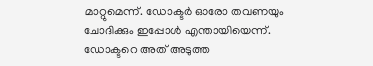മാറ്റുമെന്ന്. ഡോക്ടര്‍ ഓരോ തവണയും ചോദിക്കും ഇപ്പോള്‍ എന്തായിയെന്ന്. ഡോക്ടറെ അത് അടുത്ത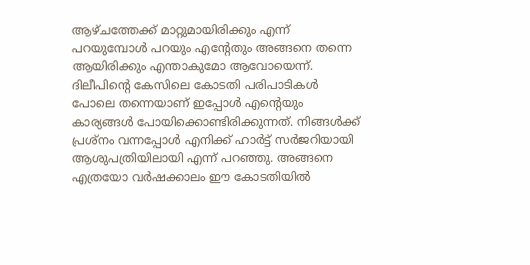ആഴ്ചത്തേക്ക് മാറ്റുമായിരിക്കും എന്ന് പറയുമ്പോള്‍ പറയും എന്റേതും അങ്ങനെ തന്നെ ആയിരിക്കും എന്താകുമോ ആവോയെന്ന്. ദിലീപിന്റെ കേസിലെ കോടതി പരിപാടികള്‍ പോലെ തന്നെയാണ് ഇപ്പോള്‍ എന്റെയും കാര്യങ്ങള്‍ പോയിക്കൊണ്ടിരിക്കുന്നത്. നിങ്ങള്‍ക്ക് പ്രശ്നം വന്നപ്പോള്‍ എനിക്ക് ഹാര്‍ട്ട് സര്‍ജറിയായി ആശുപത്രിയിലായി എന്ന് പറഞ്ഞു. അങ്ങനെ എത്രയോ വര്‍ഷക്കാലം ഈ കോടതിയില്‍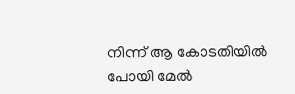നിന്ന് ആ കോടതിയില്‍ പോയി മേല്‍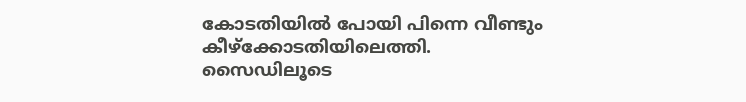കോടതിയില്‍ പോയി പിന്നെ വീണ്ടും കീഴ്ക്കോടതിയിലെത്തി. സൈഡിലൂടെ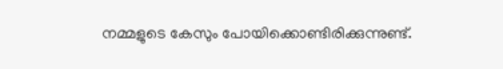നമ്മളുടെ കേസും പോയിക്കൊണ്ടിരിക്കുന്നുണ്ട്.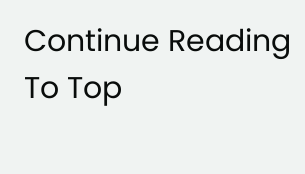Continue Reading
To Top